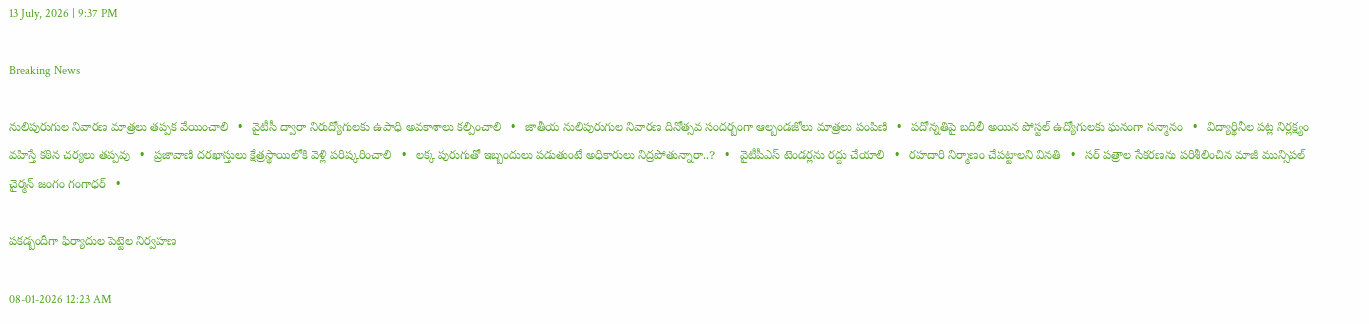13 July, 2026 | 9:37 PM

Breaking News

నులిపురుగుల నివారణ మాత్రలు తప్పక వేయించాలి   •   వైటీసీ ద్వారా నిరుద్యోగులకు ఉపాధి అవకాశాలు కల్పించాలి   •   జాతీయ నులిపురుగుల నివారణ దినోత్సవ సందర్బంగా ఆల్బండజోలు మాత్రలు పంపిణి   •   పదోన్నతిపై బదిలీ అయిన పోస్టల్ ఉద్యోగులకు ఘనంగా సన్మానం   •   విద్యార్థినీల పట్ల నిర్లక్ష్యం వహిస్తే కఠిన చర్యలు తప్పవు   •   ప్రజావాణి దరఖాస్తులు క్షేత్రస్థాయిలోకి వెళ్లి పరిష్కరించాలి   •   లక్క పురుగుతో ఇబ్బందులు పడుతుంటే అధికారులు నిద్రపోతున్నారా..?   •   వైటీపీఎస్ టెండర్లను రద్దు చేయాలి   •   రహదారి నిర్మాణం చేప‌ట్టాల‌ని వినతి   •   సర్ పత్రాల సేకరణను పరిశీలించిన మాజీ మున్సిపల్ చైర్మన్ జంగం గంగాధర్   •

పకడ్బందీగా ఫిర్యాదుల పెట్టెల నిర్వహణ

08-01-2026 12:23 AM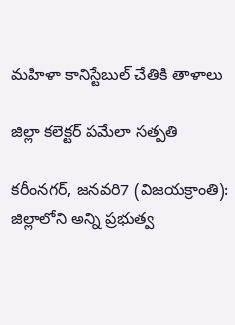మహిళా కానిస్టేబుల్ చేతికి తాళాలు

జిల్లా కలెక్టర్ పమేలా సత్పతి

కరీంనగర్, జనవరి7 (విజయక్రాంతి): జిల్లాలోని అన్ని ప్రభుత్వ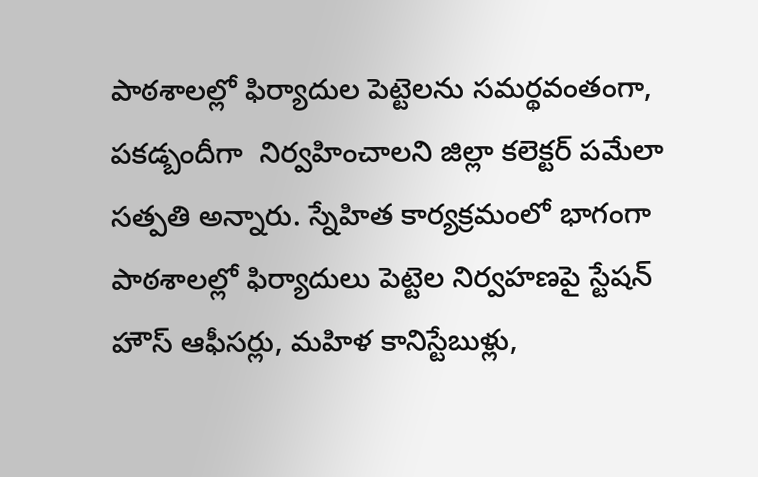పాఠశాలల్లో ఫిర్యాదుల పెట్టెలను సమర్థవంతంగా, పకడ్బందీగా  నిర్వహించాలని జిల్లా కలెక్టర్ పమేలా సత్పతి అన్నారు. స్నేహిత కార్యక్రమంలో భాగంగా పాఠశాలల్లో ఫిర్యాదులు పెట్టెల నిర్వహణపై స్టేషన్ హౌస్ ఆఫీసర్లు, మహిళ కానిస్టేబుళ్లు,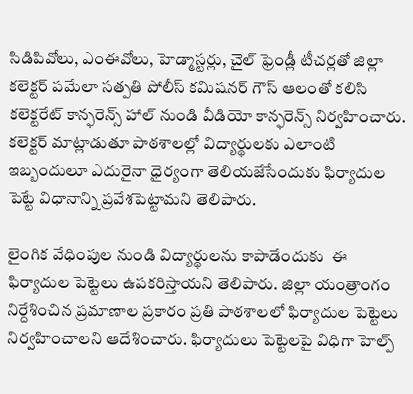సిడిపివోలు, ఎంఈవోలు, హెడ్మాస్టర్లు, చైల్ ఫ్రెండ్లీ టీచర్లతో జిల్లా కలెక్టర్ పమేలా సత్పతి పోలీస్ కమిషనర్ గౌస్ ఆలంతో కలిసి కలెక్టరేట్ కాన్ఫరెన్స్ హాల్ నుండి వీడియో కాన్ఫరెన్స్ నిర్వహించారు. కలెక్టర్ మాట్లాడుతూ పాఠశాలల్లో విద్యార్థులకు ఎలాంటి ఇబ్బందులూ ఎదురైనా ధైర్యంగా తెలియజేసేందుకు ఫిర్యాదుల పెట్టే విధానాన్ని ప్రవేశపెట్టామని తెలిపారు.

లైంగిక వేధింపుల నుండి విద్యార్థులను కాపాడేందుకు  ఈ ఫిర్యాదుల పెట్టెలు ఉపకరిస్తాయని తెలిపారు. జిల్లా యంత్రాంగం నిర్దేశించిన ప్రమాణాల ప్రకారం ప్రతి పాఠశాలలో ఫిర్యాదుల పెట్టెలు నిర్వహించాలని ఆదేశించారు. ఫిర్యాదులు పెట్టెలపై విధిగా హెల్ప్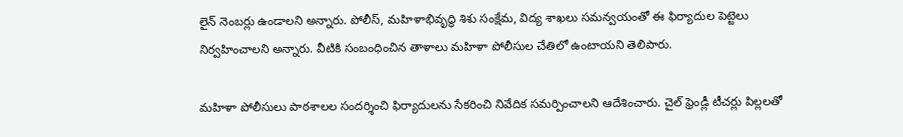లైన్ నెంబర్లు ఉండాలని అన్నారు. పోలీస్, మహిళాభివృద్ధి శిశు సంక్షేమ, విద్య శాఖలు సమన్వయంతో ఈ ఫిర్యాదుల పెట్టెలు నిర్వహించాలని అన్నారు. వీటికి సంబంధించిన తాళాలు మహిళా పోలీసుల చేతిలో ఉంటాయని తెలిపారు.

మహిళా పోలీసులు పాఠశాలల సందర్శించి ఫిర్యాదులను సేకరించి నివేదిక సమర్పించాలని ఆదేశించారు. చైల్ ఫ్రెండ్లీ టీచర్లు పిల్లలతో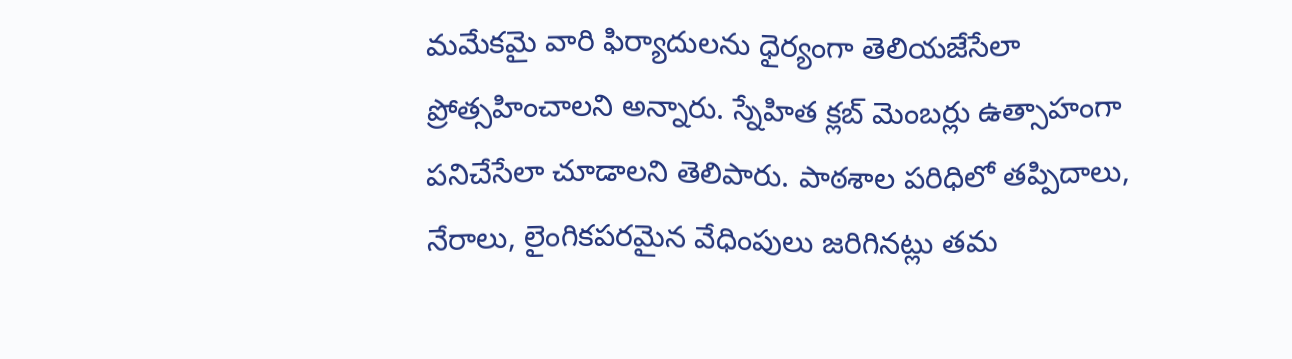మమేకమై వారి ఫిర్యాదులను ధైర్యంగా తెలియజేసేలా ప్రోత్సహించాలని అన్నారు. స్నేహిత క్లబ్ మెంబర్లు ఉత్సాహంగా పనిచేసేలా చూడాలని తెలిపారు. పాఠశాల పరిధిలో తప్పిదాలు, నేరాలు, లైంగికపరమైన వేధింపులు జరిగినట్లు తమ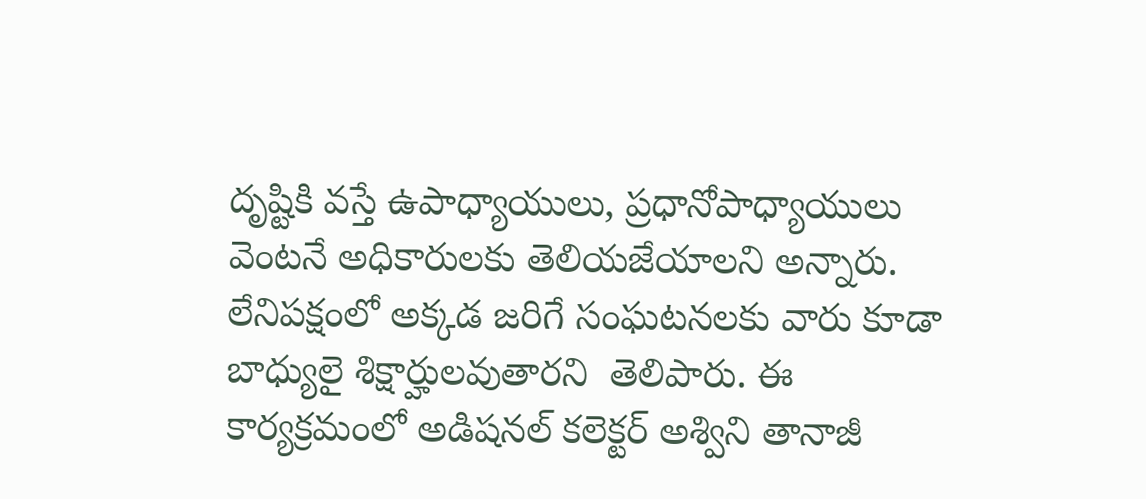దృష్టికి వస్తే ఉపాధ్యాయులు, ప్రధానోపాధ్యాయులు వెంటనే అధికారులకు తెలియజేయాలని అన్నారు. లేనిపక్షంలో అక్కడ జరిగే సంఘటనలకు వారు కూడా బాధ్యులై శిక్షార్హులవుతారని  తెలిపారు. ఈ కార్యక్రమంలో అడిషనల్ కలెక్టర్ అశ్విని తానాజీ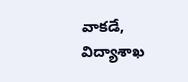వాకడే, విద్యాశాఖ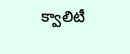క్వాలిటీ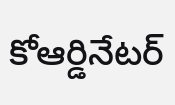కోఆర్డినేటర్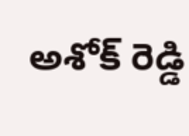అశోక్ రెడ్డి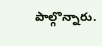పాల్గొన్నారు.